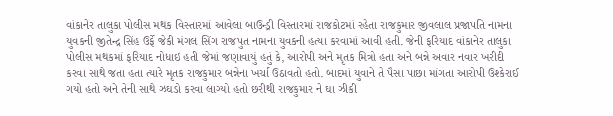વાંકાનેર તાલુકા પોલીસ મથક વિસ્તારમાં આવેલા બાઉન્ડ્રી વિસ્તારમાં રાજકોટમાં રહેતા રાજકુમાર જીવલાલ પ્રજાપતિ નામના યુવકની જીતેન્દ્ર સિંહ ઉર્ફે જેકી મંગલ સિંગ રાજપુત નામના યુવકની હત્યા કરવામાં આવી હતી. જેની ફરિયાદ વાંકાનેર તાલુકા પોલીસ મથકમાં ફરિયાદ નોધાઇ હતી જેમાં જણાવાયું હતું કે, આરોપી અને મૃતક મિત્રો હતા અને બન્ને અવાર નવાર ખરીદી કરવા સાથે જતા હતા ત્યારે મૃતક રાજકુમાર બન્નેના ખર્ચા ઉઠાવતો હતો. બાદમાં યુવાને તે પૈસા પાછા માંગતા આરોપી ઉશ્કેરાઈ ગયો હતો અને તેની સાથે ઝઘડો કરવા લાગ્યો હતો છરીથી રાજકુમાર ને ઘા ઝીકી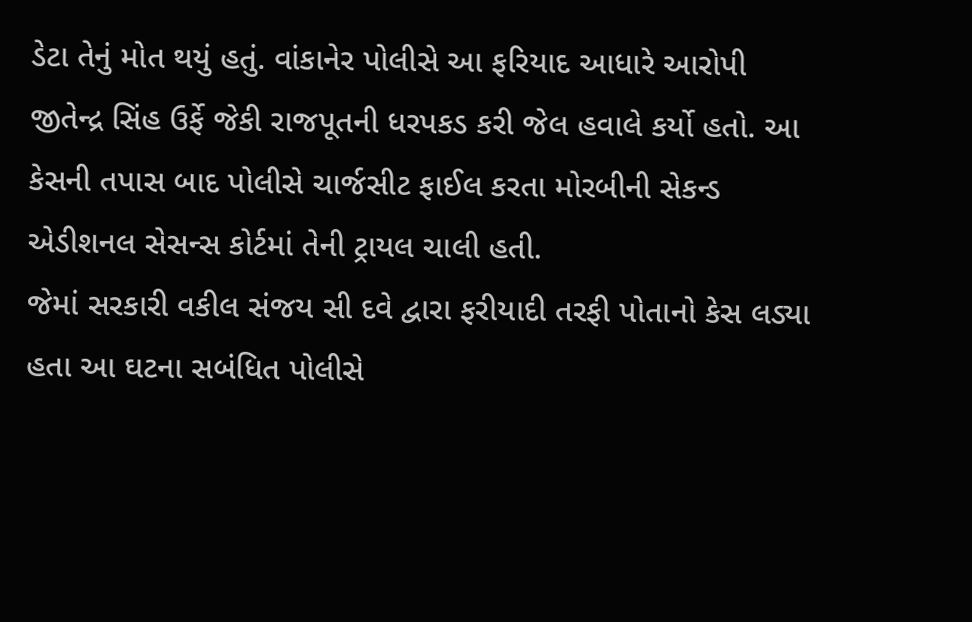ડેટા તેનું મોત થયું હતું. વાંકાનેર પોલીસે આ ફરિયાદ આધારે આરોપી જીતેન્દ્ર સિંહ ઉર્ફે જેકી રાજપૂતની ધરપકડ કરી જેલ હવાલે કર્યો હતો. આ કેસની તપાસ બાદ પોલીસે ચાર્જસીટ ફાઈલ કરતા મોરબીની સેકન્ડ એડીશનલ સેસન્સ કોર્ટમાં તેની ટ્રાયલ ચાલી હતી.
જેમાં સરકારી વકીલ સંજય સી દવે દ્વારા ફરીયાદી તરફી પોતાનો કેસ લડ્યા હતા આ ઘટના સબંધિત પોલીસે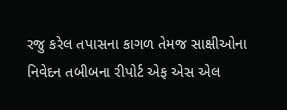રજુ કરેલ તપાસના કાગળ તેમજ સાક્ષીઓના નિવેદન તબીબના રીપોર્ટ એફ એસ એલ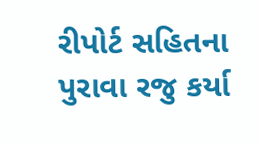રીપોર્ટ સહિતના પુરાવા રજુ કર્યા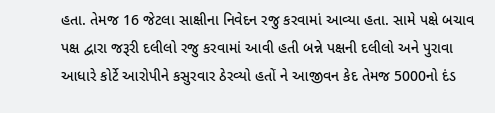હતા. તેમજ 16 જેટલા સાક્ષીના નિવેદન રજુ કરવામાં આવ્યા હતા. સામે પક્ષે બચાવ પક્ષ દ્વારા જરૂરી દલીલો રજુ કરવામાં આવી હતી બન્ને પક્ષની દલીલો અને પુરાવા આધારે કોર્ટે આરોપીને કસુરવાર ઠેરવ્યો હતોં ને આજીવન કેદ તેમજ 5000નો દંડ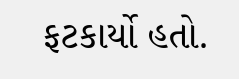ફટકાર્યો હતો.